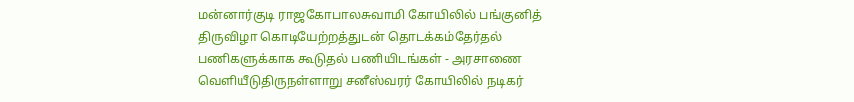மன்னார்குடி ராஜகோபாலசுவாமி கோயிலில் பங்குனித் திருவிழா கொடியேற்றத்துடன் தொடக்கம்தேர்தல் பணிகளுக்காக கூடுதல் பணியிடங்கள் - அரசாணை வெளியீடுதிருநள்ளாறு சனீஸ்வரர் கோயிலில் நடிகர்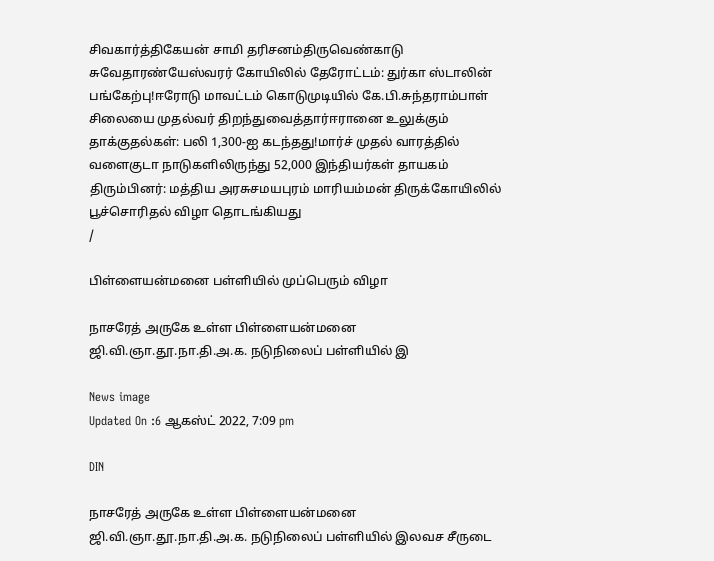சிவகார்த்திகேயன் சாமி தரிசனம்திருவெண்காடு சுவேதாரண்யேஸ்வரர் கோயிலில் தேரோட்டம்: துர்கா ஸ்டாலின் பங்கேற்பு!ஈரோடு மாவட்டம் கொடுமுடியில் கே.பி.சுந்தராம்பாள் சிலையை முதல்வர் திறந்துவைத்தார்ஈரானை உலுக்கும் தாக்குதல்கள்: பலி 1,300-ஐ கடந்தது!மார்ச் முதல் வாரத்தில் வளைகுடா நாடுகளிலிருந்து 52,000 இந்தியர்கள் தாயகம் திரும்பினர்: மத்திய அரசுசமயபுரம் மாரியம்மன் திருக்கோயிலில் பூச்சொரிதல் விழா தொடங்கியது
/

பிள்ளையன்மனை பள்ளியில் முப்பெரும் விழா

நாசரேத் அருகே உள்ள பிள்ளையன்மனை ஜி.வி.ஞா.தூ.நா.தி.அ.க. நடுநிலைப் பள்ளியில் இ

News image
Updated On :6 ஆகஸ்ட் 2022, 7:09 pm

DIN

நாசரேத் அருகே உள்ள பிள்ளையன்மனை ஜி.வி.ஞா.தூ.நா.தி.அ.க. நடுநிலைப் பள்ளியில் இலவச சீருடை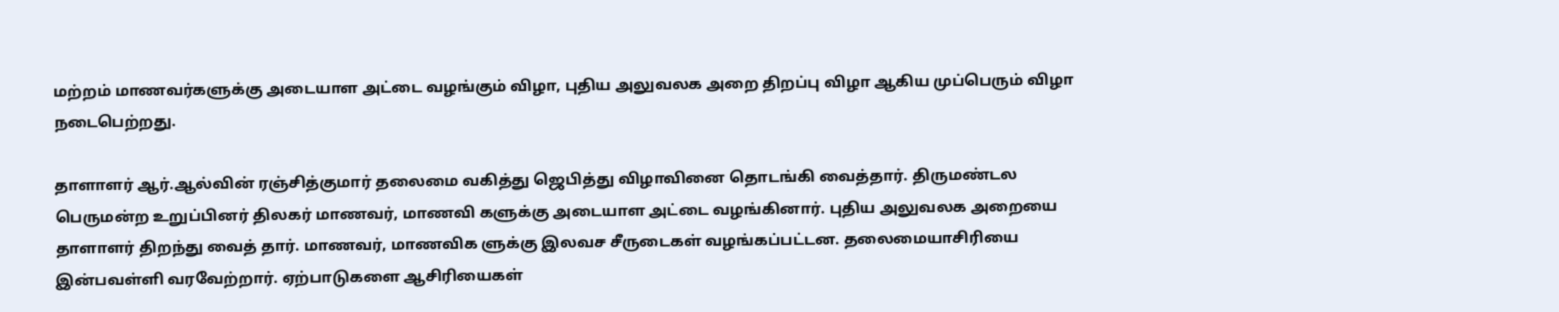மற்றம் மாணவர்களுக்கு அடையாள அட்டை வழங்கும் விழா, புதிய அலுவலக அறை திறப்பு விழா ஆகிய முப்பெரும் விழா நடைபெற்றது.

தாளாளர் ஆர்.ஆல்வின் ரஞ்சித்குமார் தலைமை வகித்து ஜெபித்து விழாவினை தொடங்கி வைத்தார். திருமண்டல பெருமன்ற உறுப்பினர் திலகர் மாணவர், மாணவி களுக்கு அடையாள அட்டை வழங்கினார். புதிய அலுவலக அறையை தாளாளர் திறந்து வைத் தார். மாணவர், மாணவிக ளுக்கு இலவச சீருடைகள் வழங்கப்பட்டன. தலைமையாசிரியை இன்பவள்ளி வரவேற்றார். ஏற்பாடுகளை ஆசிரியைகள்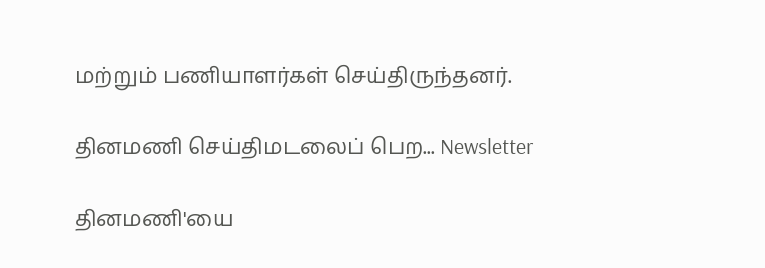மற்றும் பணியாளர்கள் செய்திருந்தனர்.

தினமணி செய்திமடலைப் பெற... Newsletter

தினமணி'யை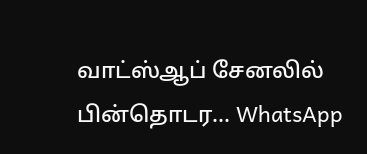வாட்ஸ்ஆப் சேனலில் பின்தொடர... WhatsApp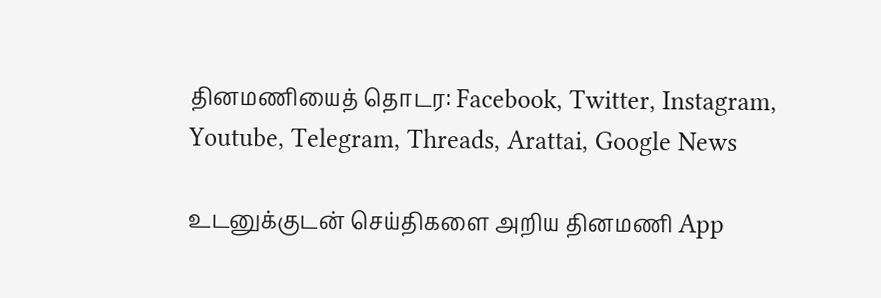தினமணியைத் தொடர: Facebook, Twitter, Instagram, Youtube, Telegram, Threads, Arattai, Google News

உடனுக்குடன் செய்திகளை அறிய தினமணி App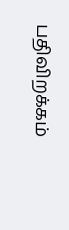பதிவிறக்கம்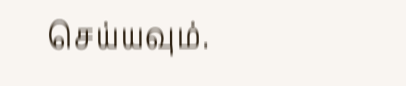செய்யவும்.